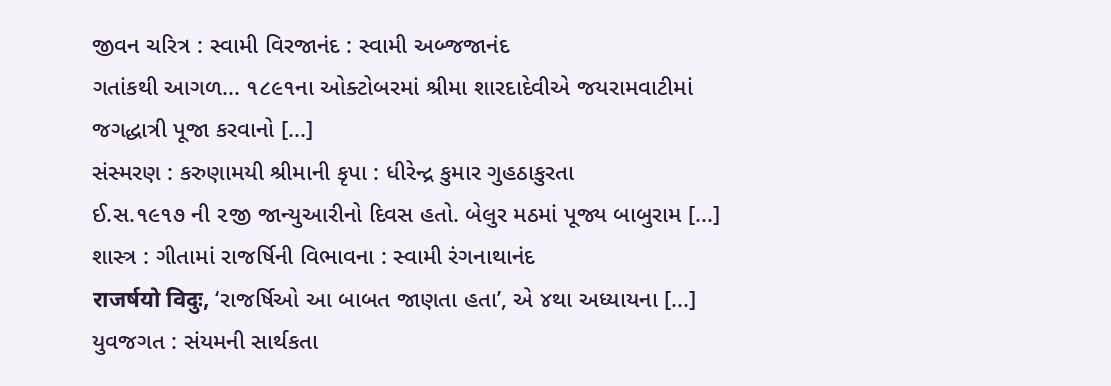જીવન ચરિત્ર : સ્વામી વિરજાનંદ : સ્વામી અબ્જજાનંદ
ગતાંકથી આગળ... ૧૮૯૧ના ઓક્ટોબરમાં શ્રીમા શારદાદેવીએ જયરામવાટીમાં જગદ્ધાત્રી પૂજા કરવાનો [...]
સંસ્મરણ : કરુણામયી શ્રીમાની કૃપા : ધીરેન્દ્ર કુમાર ગુહઠાકુરતા
ઈ.સ.૧૯૧૭ ની ૨જી જાન્યુઆરીનો દિવસ હતો. બેલુર મઠમાં પૂજ્ય બાબુરામ [...]
શાસ્ત્ર : ગીતામાં રાજર્ષિની વિભાવના : સ્વામી રંગનાથાનંદ
राजर्षयो विदुः, ‘રાજર્ષિઓ આ બાબત જાણતા હતા’, એ ૪થા અધ્યાયના [...]
યુવજગત : સંયમની સાર્થકતા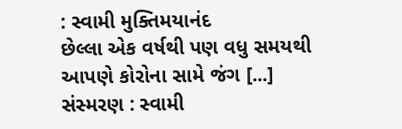: સ્વામી મુક્તિમયાનંદ
છેલ્લા એક વર્ષથી પણ વધુ સમયથી આપણે કોરોના સામે જંગ [...]
સંસ્મરણ : સ્વામી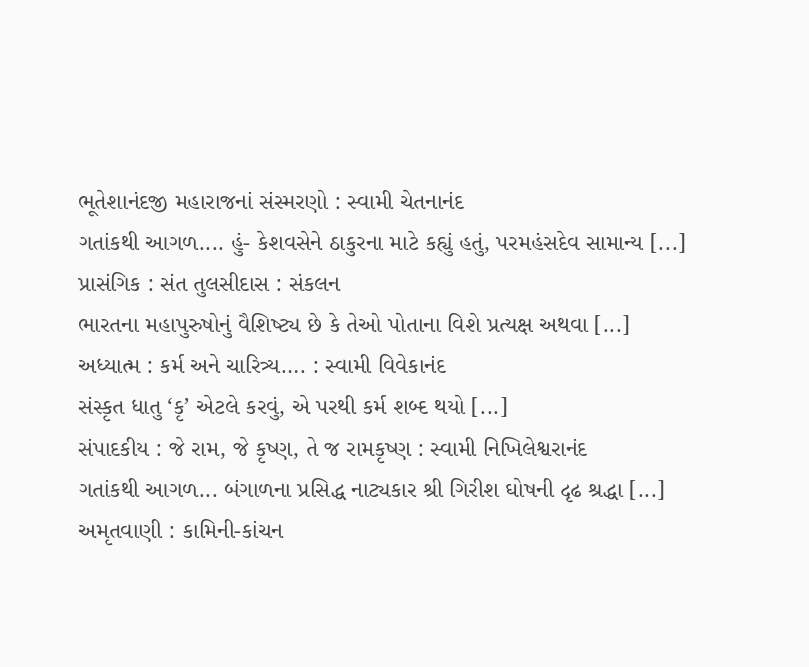ભૂતેશાનંદજી મહારાજનાં સંસ્મરણો : સ્વામી ચેતનાનંદ
ગતાંકથી આગળ.... હું- કેશવસેને ઠાકુરના માટે કહ્યું હતું, પરમહંસદેવ સામાન્ય [...]
પ્રાસંગિક : સંત તુલસીદાસ : સંકલન
ભારતના મહાપુરુષોનું વૈશિષ્ટ્ય છે કે તેઓ પોતાના વિશે પ્રત્યક્ષ અથવા [...]
અધ્યાત્મ : કર્મ અને ચારિત્ર્ય…. : સ્વામી વિવેકાનંદ
સંસ્કૃત ધાતુ ‘કૃ’ એટલે કરવું, એ પરથી કર્મ શબ્દ થયો [...]
સંપાદકીય : જે રામ, જે કૃષ્ણ, તે જ રામકૃષ્ણ : સ્વામી નિખિલેશ્વરાનંદ
ગતાંકથી આગળ... બંગાળના પ્રસિદ્ધ નાટ્યકાર શ્રી ગિરીશ ઘોષની દૃઢ શ્રદ્ધા [...]
અમૃતવાણી : કામિની-કાંચન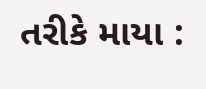તરીકે માયા :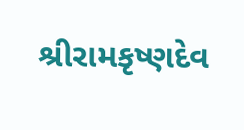શ્રીરામકૃષ્ણદેવ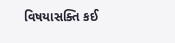વિષયાસક્તિ કઈ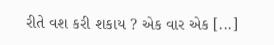રીતે વશ કરી શકાય ? એક વાર એક [...]